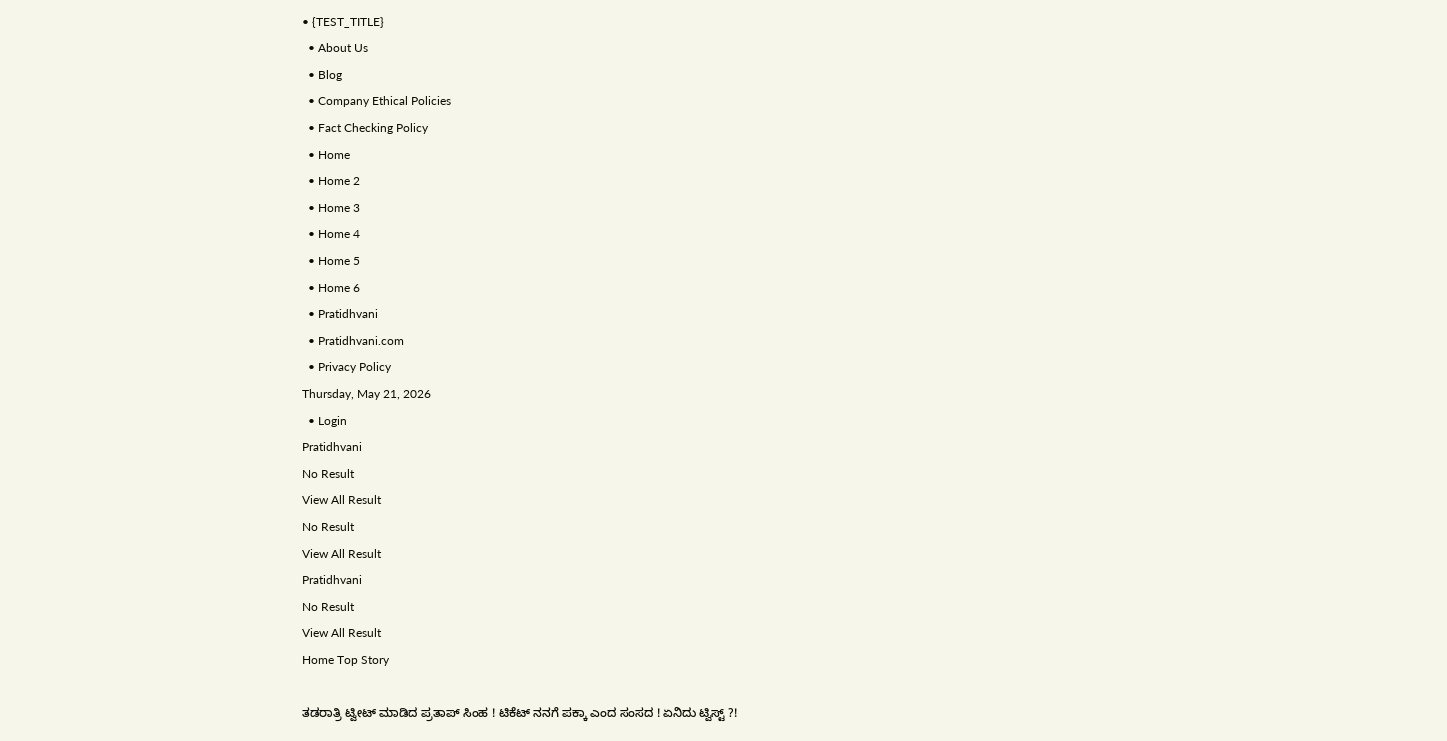• {TEST_TITLE}
  • About Us
  • Blog
  • Company Ethical Policies
  • Fact Checking Policy
  • Home
  • Home 2
  • Home 3
  • Home 4
  • Home 5
  • Home 6
  • Pratidhvani
  • Pratidhvani.com
  • Privacy Policy
Thursday, May 21, 2026
  • Login
Pratidhvani
No Result
View All Result
No Result
View All Result
Pratidhvani
No Result
View All Result
Home Top Story

ತಡರಾತ್ರಿ ಟ್ವೀಟ್ ಮಾಡಿದ ಪ್ರತಾಪ್ ಸಿಂಹ ! ಟಿಕೆಟ್ ನನಗೆ ಪಕ್ಕಾ ಎಂದ ಸಂಸದ ! ಏನಿದು ಟ್ವಿಸ್ಟ್ ?!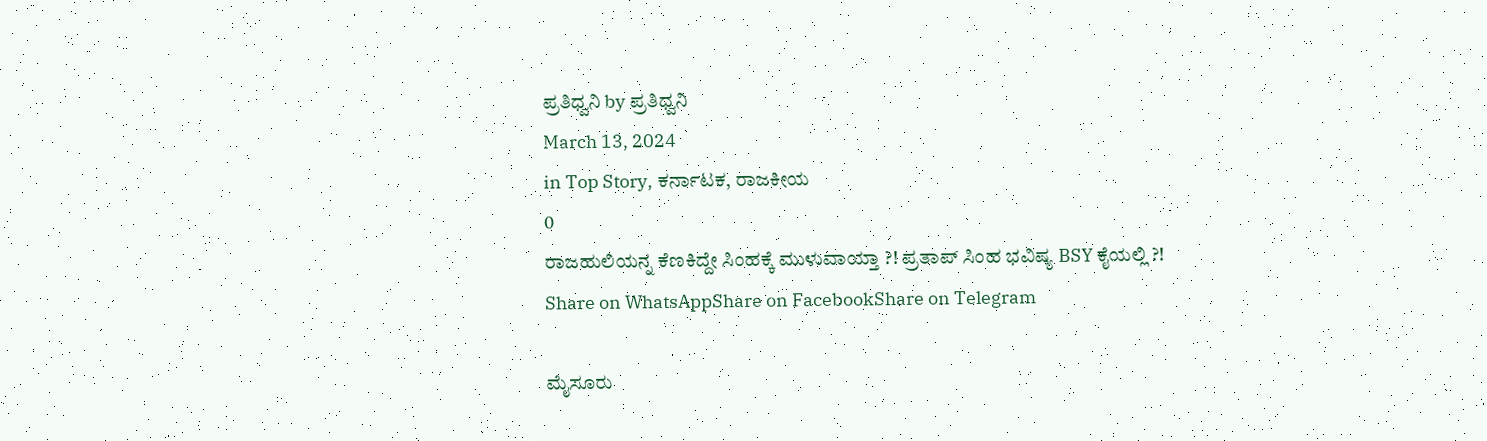ಪ್ರತಿಧ್ವನಿ by ಪ್ರತಿಧ್ವನಿ
March 13, 2024
in Top Story, ಕರ್ನಾಟಕ, ರಾಜಕೀಯ
0
ರಾಜಹುಲಿಯನ್ನ ಕೆಣಕಿದ್ದೇ ಸಿಂಹಕ್ಕೆ ಮುಳುವಾಯ್ತಾ ?! ಪ್ರತಾಪ್ ಸಿಂಹ ಭವಿಷ್ಯ BSY ಕೈಯಲ್ಲಿ ?!
Share on WhatsAppShare on FacebookShare on Telegram

ಮೈಸೂರು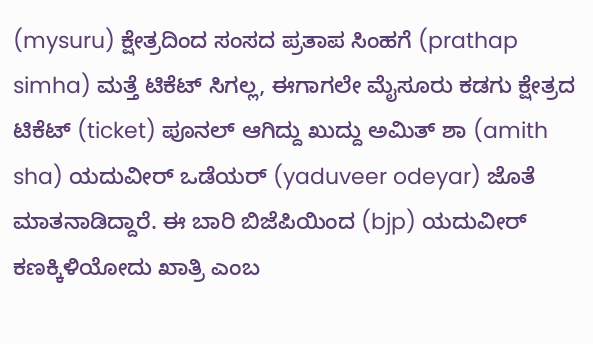(mysuru) ಕ್ಷೇತ್ರದಿಂದ ಸಂಸದ ಪ್ರತಾಪ ಸಿಂಹಗೆ (prathap simha) ಮತ್ತೆ ಟಿಕೆಟ್ ಸಿಗಲ್ಲ, ಈಗಾಗಲೇ ಮೈಸೂರು ಕಡಗು ಕ್ಷೇತ್ರದ ಟಿಕೆಟ್ (ticket) ಪೂನಲ್ ಆಗಿದ್ದು ಖುದ್ದು ಅಮಿತ್ ಶಾ (amith sha) ಯದುವೀರ್ ಒಡೆಯರ್ (yaduveer odeyar) ಜೊತೆ ಮಾತನಾಡಿದ್ದಾರೆ. ಈ ಬಾರಿ ಬಿಜೆಪಿಯಿಂದ (bjp) ಯದುವೀ‌ರ್ ಕಣಕ್ಕಿಳಿಯೋದು ಖಾತ್ರಿ ಎಂಬ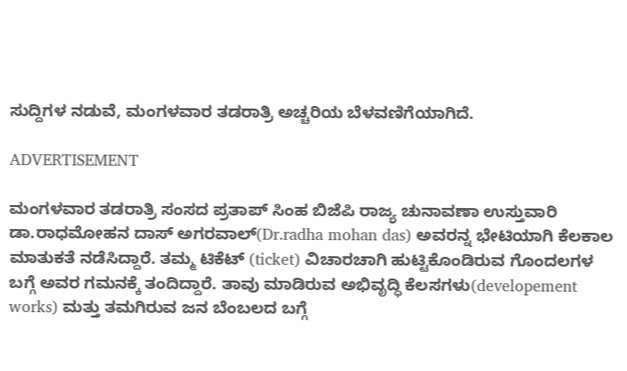ಸುದ್ದಿಗಳ ನಡುವೆ, ಮಂಗಳವಾರ ತಡರಾತ್ರಿ ಅಚ್ಚರಿಯ ಬೆಳವಣಿಗೆಯಾಗಿದೆ.

ADVERTISEMENT

ಮಂಗಳವಾರ ತಡರಾತ್ರಿ ಸಂಸದ ಪ್ರತಾಪ್ ಸಿಂಹ ಬಿಜೆಪಿ ರಾಜ್ಯ ಚುನಾವಣಾ ಉಸ್ತುವಾರಿ ಡಾ.ರಾಧಮೋಹನ ದಾಸ್ ಅಗರವಾಲ್(Dr.radha mohan das) ಅವರನ್ನ ಭೇಟಿಯಾಗಿ ಕೆಲಕಾಲ ಮಾತುಕತೆ ನಡೆಸಿದ್ದಾರೆ. ತಮ್ಮ ಟಿಕೆಟ್ (ticket) ವಿಚಾರಚಾಗಿ ಹುಟ್ಟಿಕೊಂಡಿರುವ ಗೊಂದಲಗಳ ಬಗ್ಗೆ ಅವರ ಗಮನಕ್ಕೆ ತಂದಿದ್ದಾರೆ. ತಾವು ಮಾಡಿರುವ ಅಭಿವೃದ್ಧಿ ಕೆಲಸಗಳು(developement works) ಮತ್ತು ತಮಗಿರುವ ಜನ ಬೆಂಬಲದ ಬಗ್ಗೆ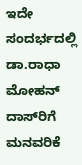ಇದೇ ಸಂದರ್ಭದಲ್ಲಿ ಡಾ.ರಾಧಾ ಮೋಹನ್ ದಾಸ್‌ರಿಗೆ ಮನವರಿಕೆ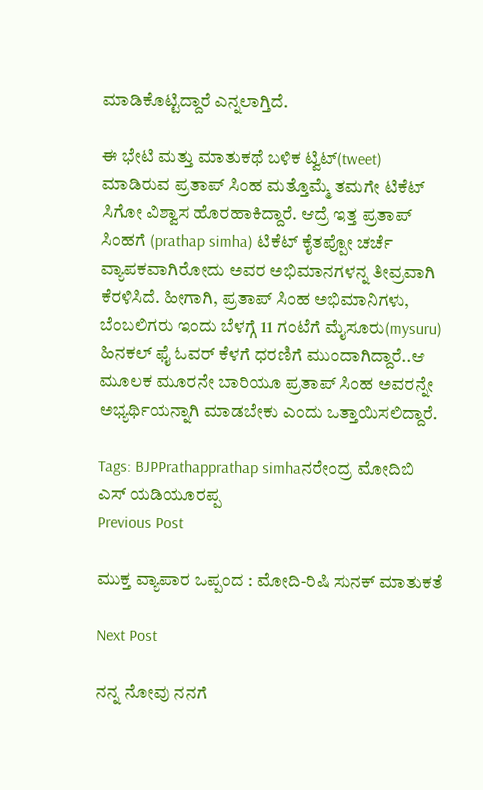ಮಾಡಿಕೊಟ್ಟಿದ್ದಾರೆ ಎನ್ನಲಾಗ್ತಿದೆ.

ಈ ಭೇಟಿ ಮತ್ತು ಮಾತುಕಥೆ ಬಳಿಕ ಟ್ವಿಟ್(tweet) ಮಾಡಿರುವ ಪ್ರತಾಪ್ ಸಿಂಹ ಮತ್ತೊಮ್ಮೆ ತಮಗೇ ಟಿಕೆಟ್ ಸಿಗೋ ವಿಶ್ವಾಸ ಹೊರಹಾಕಿದ್ದಾರೆ. ಆದ್ರೆ ಇತ್ತ ಪ್ರತಾಪ್ ಸಿಂಹಗೆ (prathap simha) ಟಿಕೆಟ್‌ ಕೈತಪ್ಪೋ ಚರ್ಚೆ ವ್ಯಾಪಕವಾಗಿರೋದು ಅವರ ಅಭಿಮಾನಗಳನ್ನ ತೀವ್ರವಾಗಿ ಕೆರಳಿಸಿದೆ. ಹೀಗಾಗಿ, ಪ್ರತಾಪ್ ಸಿಂಹ ಅಭಿಮಾನಿಗಳು, ಬೆಂಬಲಿಗರು ಇಂದು ಬೆಳಗ್ಗೆ 11 ಗಂಟೆಗೆ ಮೈಸೂರು(mysuru) ಹಿನಕಲ್ ಫೈ ಓವರ್ ಕೆಳಗೆ ಧರಣಿಗೆ ಮುಂದಾಗಿದ್ದಾರೆ..ಆ ಮೂಲಕ ಮೂರನೇ ಬಾರಿಯೂ ಪ್ರತಾಪ್‌ ಸಿಂಹ ಅವರನ್ನೇ ಅಭ್ಯರ್ಥಿಯನ್ನಾಗಿ ಮಾಡಬೇಕು ಎಂದು ಒತ್ತಾಯಿಸಲಿದ್ದಾರೆ.

Tags: BJPPrathapprathap simhaನರೇಂದ್ರ ಮೋದಿಬಿ ಎಸ್ ಯಡಿಯೂರಪ್ಪ
Previous Post

ಮುಕ್ತ ವ್ಯಾಪಾರ ಒಪ್ಪಂದ : ಮೋದಿ-ರಿಷಿ ಸುನಕ್ ಮಾತುಕತೆ

Next Post

ನನ್ನ ನೋವು ನನಗೆ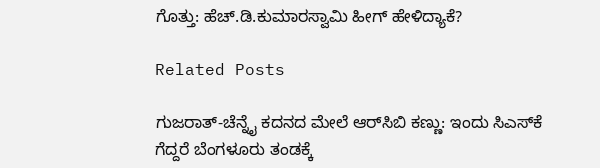ಗೊತ್ತು: ಹೆಚ್.ಡಿ.ಕುಮಾರಸ್ವಾಮಿ ಹೀಗ್ ಹೇಳಿದ್ಯಾಕೆ?

Related Posts

ಗುಜರಾತ್-ಚೆನ್ನೈ ಕದನದ ಮೇಲೆ ಆರ್‌ಸಿಬಿ ಕಣ್ಣು: ಇಂದು ಸಿಎಸ್‌ಕೆ ಗೆದ್ದರೆ ಬೆಂಗಳೂರು ತಂಡಕ್ಕೆ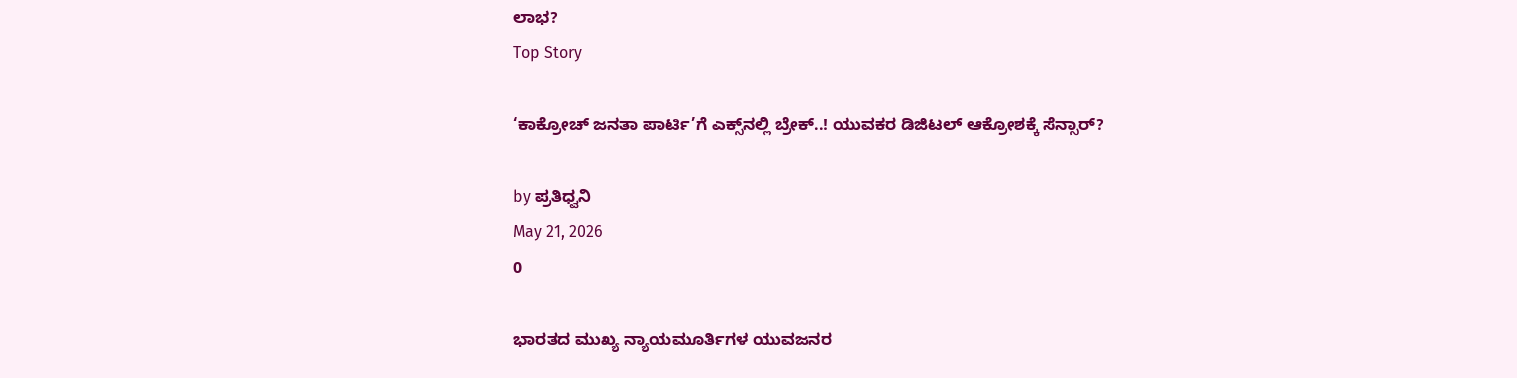ಲಾಭ?
Top Story

‘ಕಾಕ್ರೋಚ್ ಜನತಾ ಪಾರ್ಟಿ’ಗೆ ಎಕ್ಸ್‌ನಲ್ಲಿ ಬ್ರೇಕ್..! ಯುವಕರ ಡಿಜಿಟಲ್ ಆಕ್ರೋಶಕ್ಕೆ ಸೆನ್ಸಾರ್‌?

by ಪ್ರತಿಧ್ವನಿ
May 21, 2026
0

ಭಾರತದ ಮುಖ್ಯ ನ್ಯಾಯಮೂರ್ತಿಗಳ ಯುವಜನರ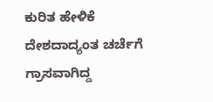ಕುರಿತ ಹೇಳಿಕೆ ದೇಶದಾದ್ಯಂತ ಚರ್ಚೆಗೆ ಗ್ರಾಸವಾಗಿದ್ದ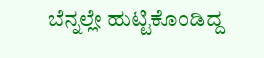ಬೆನ್ನಲ್ಲೇ ಹುಟ್ಟಿಕೊಂಡಿದ್ದ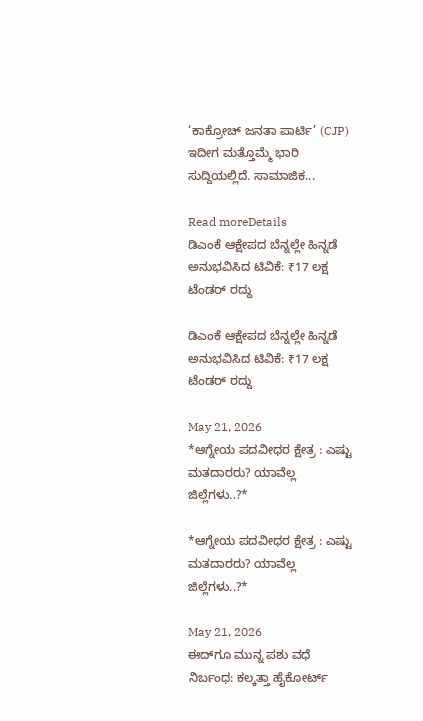‘ಕಾಕ್ರೋಚ್ ಜನತಾ ಪಾರ್ಟಿ’ (CJP) ಇದೀಗ ಮತ್ತೊಮ್ಮೆ ಭಾರಿ ಸುದ್ದಿಯಲ್ಲಿದೆ. ಸಾಮಾಜಿಕ...

Read moreDetails
ಡಿಎಂಕೆ ಆಕ್ಷೇಪದ ಬೆನ್ನಲ್ಲೇ ಹಿನ್ನಡೆ ಅನುಭವಿಸಿದ ಟಿವಿಕೆ: ₹17 ಲಕ್ಷ ಟೆಂಡರ್ ರದ್ದು

ಡಿಎಂಕೆ ಆಕ್ಷೇಪದ ಬೆನ್ನಲ್ಲೇ ಹಿನ್ನಡೆ ಅನುಭವಿಸಿದ ಟಿವಿಕೆ: ₹17 ಲಕ್ಷ ಟೆಂಡರ್ ರದ್ದು

May 21, 2026
*ಆಗ್ನೇಯ ಪದವೀಧರ ಕ್ಷೇತ್ರ : ಎಷ್ಟು ಮತದಾರರು? ಯಾವೆಲ್ಲ ಜಿಲ್ಲೆಗಳು..?*

*ಆಗ್ನೇಯ ಪದವೀಧರ ಕ್ಷೇತ್ರ : ಎಷ್ಟು ಮತದಾರರು? ಯಾವೆಲ್ಲ ಜಿಲ್ಲೆಗಳು..?*

May 21, 2026
ಈದ್‌ಗೂ ಮುನ್ನ ಪಶು ವಧೆ ನಿರ್ಬಂಧ: ಕಲ್ಕತ್ತಾ ಹೈಕೋರ್ಟ್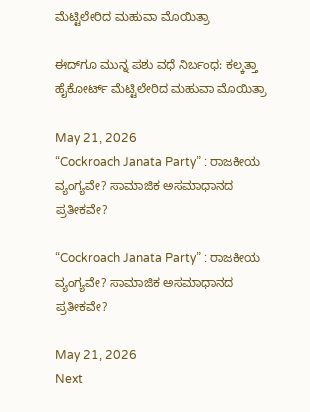ಮೆಟ್ಟಿಲೇರಿದ ಮಹುವಾ ಮೊಯಿತ್ರಾ

ಈದ್‌ಗೂ ಮುನ್ನ ಪಶು ವಧೆ ನಿರ್ಬಂಧ: ಕಲ್ಕತ್ತಾ ಹೈಕೋರ್ಟ್ ಮೆಟ್ಟಿಲೇರಿದ ಮಹುವಾ ಮೊಯಿತ್ರಾ

May 21, 2026
“Cockroach Janata Party” : ರಾಜಕೀಯ ವ್ಯಂಗ್ಯವೇ? ಸಾಮಾಜಿಕ ಅಸಮಾಧಾನದ ಪ್ರತೀಕವೇ?

“Cockroach Janata Party” : ರಾಜಕೀಯ ವ್ಯಂಗ್ಯವೇ? ಸಾಮಾಜಿಕ ಅಸಮಾಧಾನದ ಪ್ರತೀಕವೇ?

May 21, 2026
Next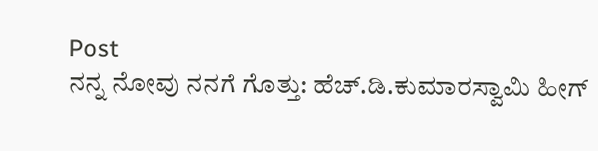Post
ನನ್ನ ನೋವು ನನಗೆ ಗೊತ್ತು: ಹೆಚ್.ಡಿ.ಕುಮಾರಸ್ವಾಮಿ ಹೀಗ್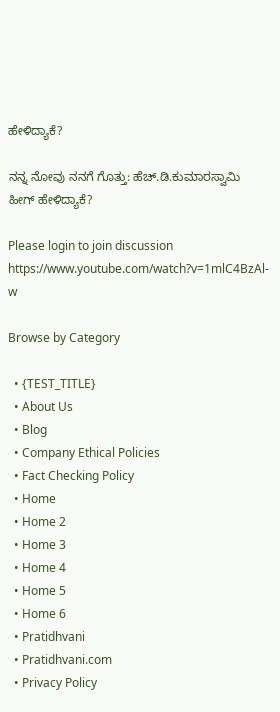ಹೇಳಿದ್ಯಾಕೆ?

ನನ್ನ ನೋವು ನನಗೆ ಗೊತ್ತು: ಹೆಚ್.ಡಿ.ಕುಮಾರಸ್ವಾಮಿ ಹೀಗ್ ಹೇಳಿದ್ಯಾಕೆ?

Please login to join discussion
https://www.youtube.com/watch?v=1mlC4BzAl-w

Browse by Category

  • {TEST_TITLE}
  • About Us
  • Blog
  • Company Ethical Policies
  • Fact Checking Policy
  • Home
  • Home 2
  • Home 3
  • Home 4
  • Home 5
  • Home 6
  • Pratidhvani
  • Pratidhvani.com
  • Privacy Policy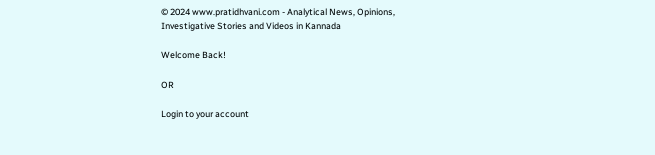© 2024 www.pratidhvani.com - Analytical News, Opinions, Investigative Stories and Videos in Kannada

Welcome Back!

OR

Login to your account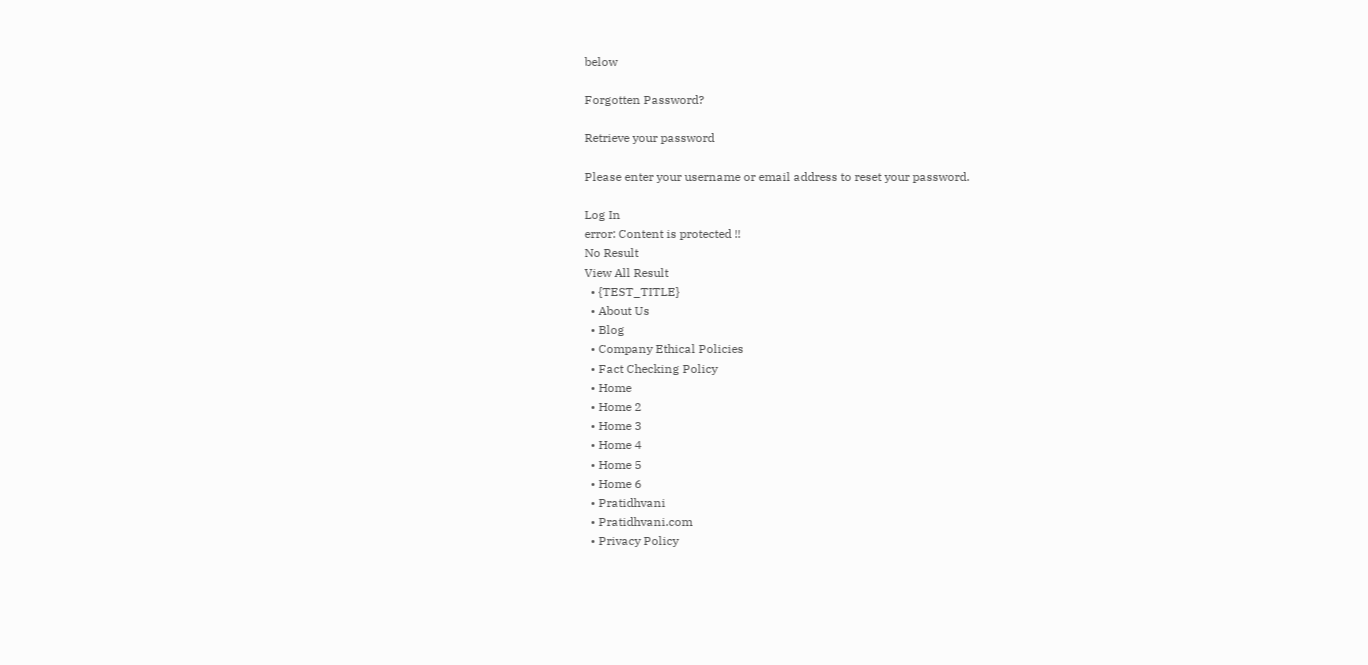below

Forgotten Password?

Retrieve your password

Please enter your username or email address to reset your password.

Log In
error: Content is protected !!
No Result
View All Result
  • {TEST_TITLE}
  • About Us
  • Blog
  • Company Ethical Policies
  • Fact Checking Policy
  • Home
  • Home 2
  • Home 3
  • Home 4
  • Home 5
  • Home 6
  • Pratidhvani
  • Pratidhvani.com
  • Privacy Policy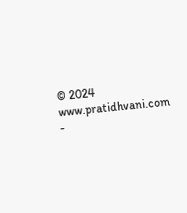© 2024 www.pratidhvani.com -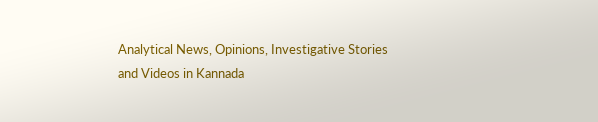Analytical News, Opinions, Investigative Stories and Videos in Kannada